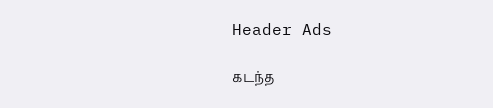Header Ads

கடந்த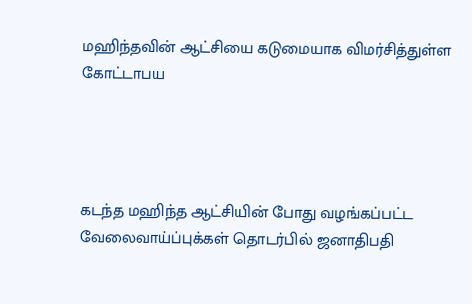மஹிந்தவின் ஆட்சியை கடுமையாக விமர்சித்துள்ள கோட்டாபய




கடந்த மஹிந்த ஆட்சியின் போது வழங்கப்பட்ட வேலைவாய்ப்புக்கள் தொடர்பில் ஜனாதிபதி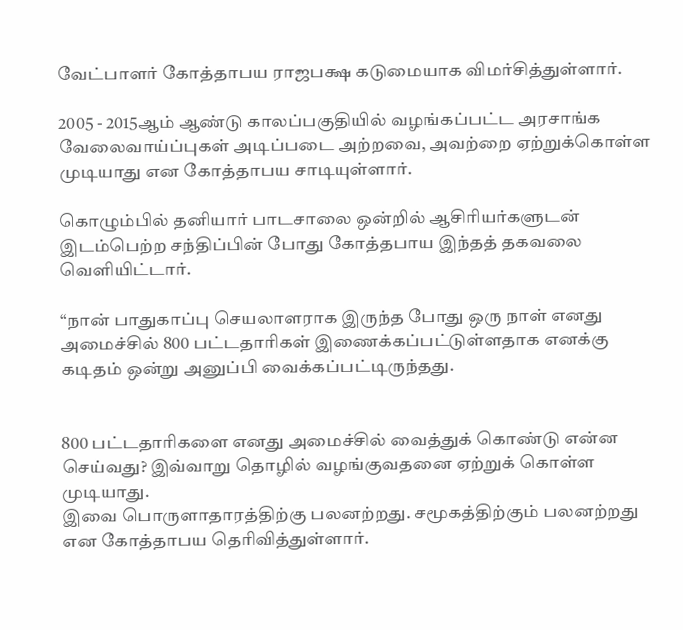வேட்பாளர் கோத்தாபய ராஜபக்ஷ கடுமையாக விமர்சித்துள்ளார்.

2005 - 2015ஆம் ஆண்டு காலப்பகுதியில் வழங்கப்பட்ட அரசாங்க வேலைவாய்ப்புகள் அடிப்படை அற்றவை, அவற்றை ஏற்றுக்கொள்ள முடியாது என கோத்தாபய சாடியுள்ளார்.

கொழும்பில் தனியார் பாடசாலை ஒன்றில் ஆசிரியர்களுடன் இடம்பெற்ற சந்திப்பின் போது கோத்தபாய இந்தத் தகவலை வெளியிட்டார்.

“நான் பாதுகாப்பு செயலாளராக இருந்த போது ஒரு நாள் எனது அமைச்சில் 800 பட்டதாரிகள் இணைக்கப்பட்டுள்ளதாக எனக்கு கடிதம் ஒன்று அனுப்பி வைக்கப்பட்டிருந்தது.


800 பட்டதாரிகளை எனது அமைச்சில் வைத்துக் கொண்டு என்ன செய்வது? இவ்வாறு தொழில் வழங்குவதனை ஏற்றுக் கொள்ள முடியாது.
இவை பொருளாதாரத்திற்கு பலனற்றது. சமூகத்திற்கும் பலனற்றது என கோத்தாபய தெரிவித்துள்ளார்.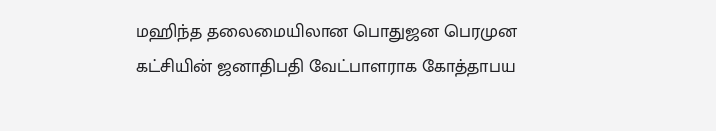மஹிந்த தலைமையிலான பொதுஜன பெரமுன கட்சியின் ஜனாதிபதி வேட்பாளராக கோத்தாபய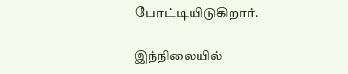போட்டியிடுகிறார்.

இந்நிலையில்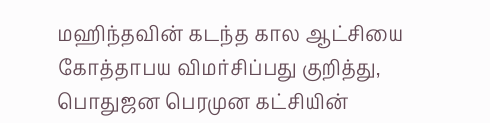மஹிந்தவின் கடந்த கால ஆட்சியை கோத்தாபய விமர்சிப்பது குறித்து, பொதுஜன பெரமுன கட்சியின்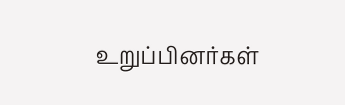உறுப்பினர்கள்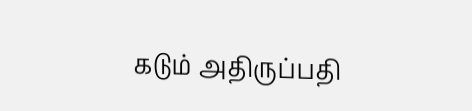கடும் அதிருப்பதி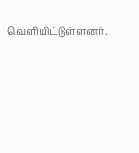வெளியிட்டுள்ளனர்.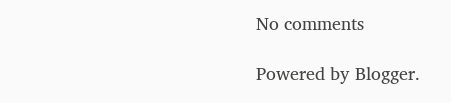No comments

Powered by Blogger.